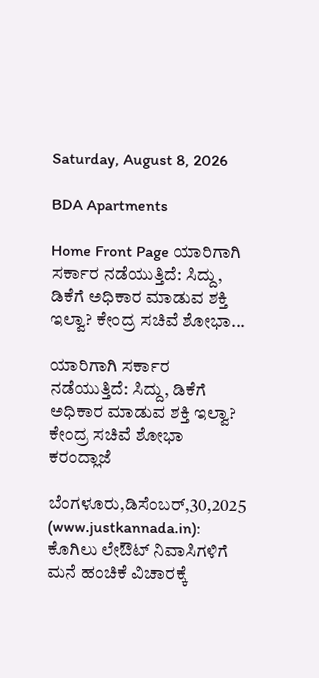Saturday, August 8, 2026

BDA Apartments

Home Front Page ಯಾರಿಗಾಗಿ ಸರ್ಕಾರ ನಡೆಯುತ್ತಿದೆ: ಸಿದ್ದು, ಡಿಕೆಗೆ ಅಧಿಕಾರ ಮಾಡುವ ಶಕ್ತಿ ಇಲ್ವಾ? ಕೇಂದ್ರ ಸಚಿವೆ ಶೋಭಾ...

ಯಾರಿಗಾಗಿ ಸರ್ಕಾರ ನಡೆಯುತ್ತಿದೆ: ಸಿದ್ದು, ಡಿಕೆಗೆ ಅಧಿಕಾರ ಮಾಡುವ ಶಕ್ತಿ ಇಲ್ವಾ? ಕೇಂದ್ರ ಸಚಿವೆ ಶೋಭಾ ಕರಂದ್ಲಾಜೆ

ಬೆಂಗಳೂರು,ಡಿಸೆಂಬರ್,30,2025 (www.justkannada.in): ಕೊಗಿಲು ಲೇಔಟ್ ನಿವಾಸಿಗಳಿಗೆ ಮನೆ ಹಂಚಿಕೆ ವಿಚಾರಕ್ಕೆ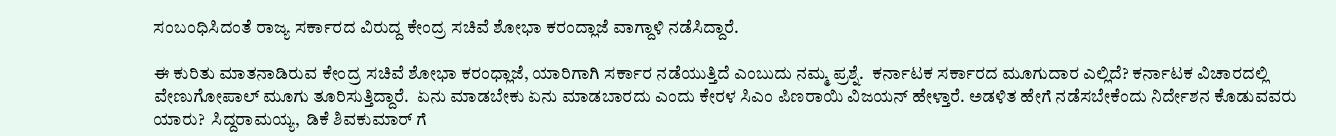ಸಂಬಂಧಿಸಿದಂತೆ ರಾಜ್ಯ ಸರ್ಕಾರದ ವಿರುದ್ದ ಕೇಂದ್ರ ಸಚಿವೆ ಶೋಭಾ ಕರಂದ್ಲಾಜೆ ವಾಗ್ದಾಳಿ ನಡೆಸಿದ್ದಾರೆ.

ಈ ಕುರಿತು ಮಾತನಾಡಿರುವ ಕೇಂದ್ರ ಸಚಿವೆ ಶೋಭಾ ಕರಂಧ್ಲಾಜೆ, ಯಾರಿಗಾಗಿ ಸರ್ಕಾರ ನಡೆಯುತ್ತಿದೆ ಎಂಬುದು ನಮ್ಮ ಪ್ರಶ್ನೆ.  ಕರ್ನಾಟಕ ಸರ್ಕಾರದ ಮೂಗುದಾರ ಎಲ್ಲಿದೆ? ಕರ್ನಾಟಕ ವಿಚಾರದಲ್ಲಿ ವೇಣುಗೋಪಾಲ್ ಮೂಗು ತೂರಿಸುತ್ತಿದ್ದಾರೆ.  ಏನು ಮಾಡಬೇಕು ಏನು ಮಾಡಬಾರದು ಎಂದು ಕೇರಳ ಸಿಎಂ ಪಿಣರಾಯಿ ವಿಜಯನ್ ಹೇಳ್ತಾರೆ. ಅಡಳಿತ ಹೇಗೆ ನಡೆಸಬೇಕೆಂದು ನಿರ್ದೇಶನ ಕೊಡುವವರು ಯಾರು?  ಸಿದ್ದರಾಮಯ್ಯ,  ಡಿಕೆ ಶಿವಕುಮಾರ್ ಗೆ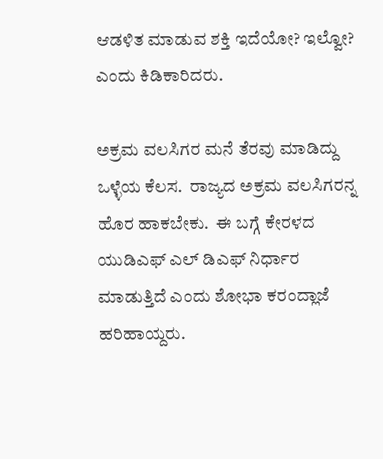ಆಡಳಿತ ಮಾಡುವ ಶಕ್ತಿ ಇದೆಯೋ? ಇಲ್ವೋ? ಎಂದು ಕಿಡಿಕಾರಿದರು.

ಅಕ್ರಮ ವಲಸಿಗರ ಮನೆ ತೆರವು ಮಾಡಿದ್ದು ಒಳ್ಳೆಯ ಕೆಲಸ.  ರಾಜ್ಯದ ಅಕ್ರಮ ವಲಸಿಗರನ್ನ ಹೊರ ಹಾಕಬೇಕು.  ಈ ಬಗ್ಗೆ ಕೇರಳದ ಯುಡಿಎಫ್ ಎಲ್ ಡಿಎಫ್ ನಿರ್ಧಾರ ಮಾಡುತ್ತಿದೆ ಎಂದು ಶೋಭಾ ಕರಂದ್ಲಾಜೆ ಹರಿಹಾಯ್ದರು.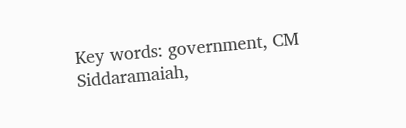Key words: government, CM Siddaramaiah,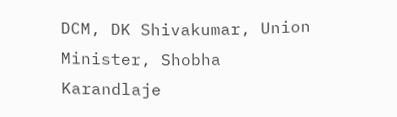DCM, DK Shivakumar, Union Minister, Shobha Karandlaje